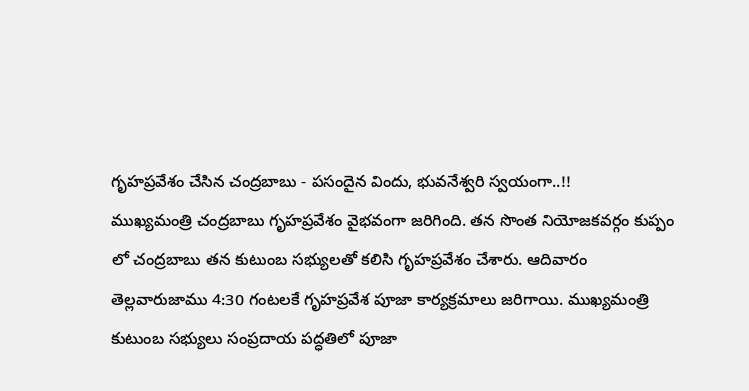గృహప్రవేశం చేసిన చంద్రబాబు - పసందైన విందు, భువనేశ్వరి స్వయంగా..!!
ముఖ్యమంత్రి చంద్రబాబు గృహప్రవేశం వైభవంగా జరిగింది. తన సొంత నియోజకవర్గం కుప్పం లో చంద్రబాబు తన కుటుంబ సభ్యులతో కలిసి గృహప్రవేశం చేశారు. ఆదివారం తెల్లవారుజాము 4:30 గంటలకే గృహప్రవేశ పూజా కార్యక్రమాలు జరిగాయి. ముఖ్యమంత్రి కుటుంబ సభ్యులు సంప్రదాయ పద్ధతిలో పూజా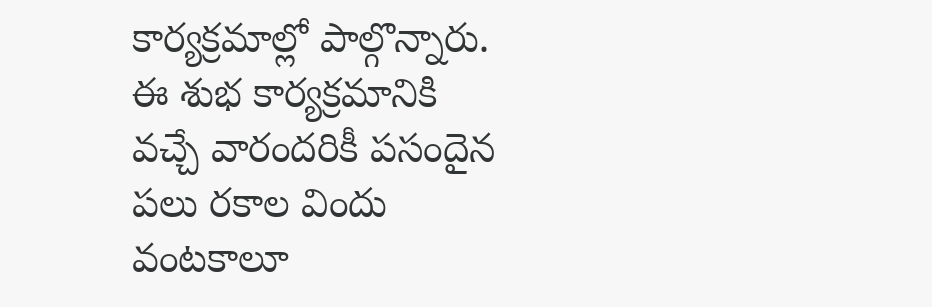కార్యక్రమాల్లో పాల్గొన్నారు. ఈ శుభ కార్యక్రమానికి వచ్చే వారందరికీ పసందైన పలు రకాల విందు వంటకాలూ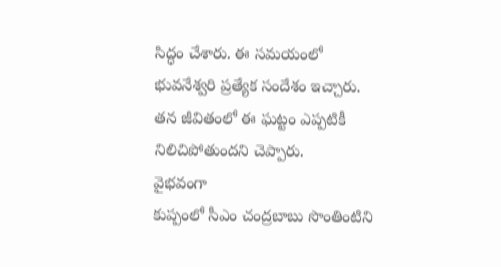సిద్ధం చేశారు. ఈ సమయంలో భువనేశ్వరి ప్రత్యేక సందేశం ఇచ్చారు. తన జీవితంలో ఈ ఘట్టం ఎప్పటికీ నిలిచిపోతుందని చెప్పారు.
వైభవంగా
కుప్పంలో సీఎం చంద్రబాబు సొంతింటిని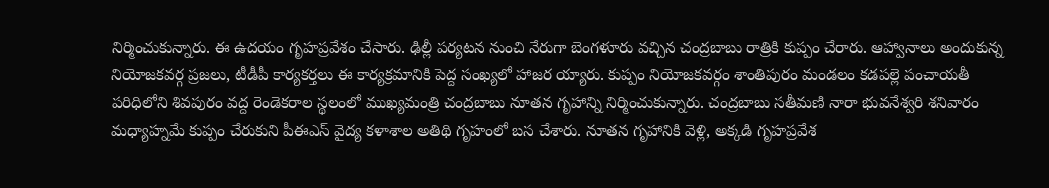నిర్మించుకున్నారు. ఈ ఉదయం గృహప్రవేశం చేసారు. ఢిల్లీ పర్యటన నుంచి నేరుగా బెంగళూరు వచ్చిన చంద్రబాబు రాత్రికి కుప్పం చేరారు. ఆహ్వానాలు అందుకున్న నియోజకవర్గ ప్రజలు, టీడీపీ కార్యకర్తలు ఈ కార్యక్రమానికి పెద్ద సంఖ్యలో హాజర య్యారు. కుప్పం నియోజకవర్గం శాంతిపురం మండలం కడపల్లె పంచాయతీ పరిధిలోని శివపురం వద్ద రెండెకరాల స్థలంలో ముఖ్యమంత్రి చంద్రబాబు నూతన గృహాన్ని నిర్మించుకున్నారు. చంద్రబాబు సతీమణి నారా భువనేశ్వరి శనివారం మధ్యాహ్నమే కుప్పం చేరుకుని పీఈఎస్ వైద్య కళాశాల అతిథి గృహంలో బస చేశారు. నూతన గృహానికి వెళ్లి, అక్కడి గృహప్రవేశ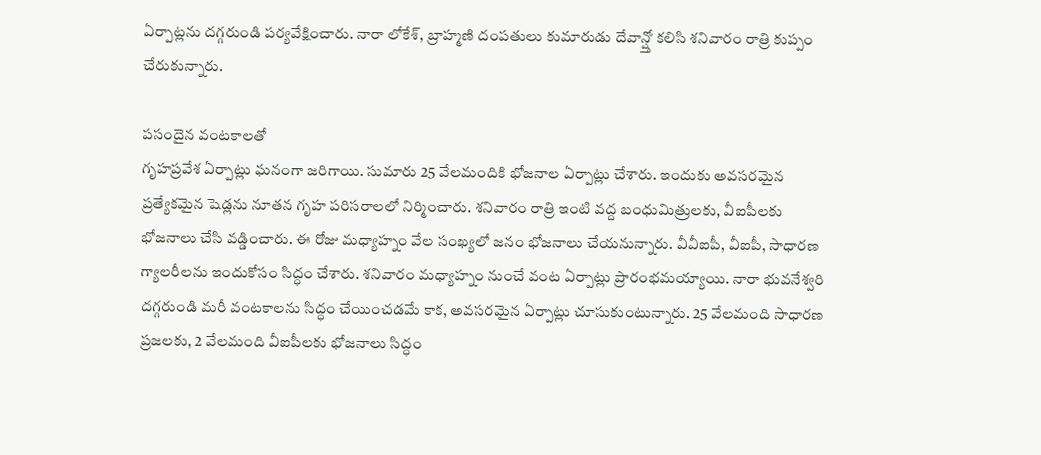ఏర్పాట్లను దగ్గరుండి పర్యవేక్షించారు. నారా లోకేశ్, బ్రాహ్మణి దంపతులు కుమారుడు దేవాన్ష్తో కలిసి శనివారం రాత్రి కుప్పం చేరుకున్నారు.

పసందైన వంటకాలతో
గృహప్రవేశ ఏర్పాట్లు ఘనంగా జరిగాయి. సుమారు 25 వేలమందికి భోజనాల ఏర్పాట్లు చేశారు. ఇందుకు అవసరమైన ప్రత్యేకమైన షెడ్లను నూతన గృహ పరిసరాలలో నిర్మించారు. శనివారం రాత్రి ఇంటి వద్ద బంధుమిత్రులకు, వీఐపీలకు భోజనాలు చేసి వడ్డించారు. ఈ రోజు మధ్యాహ్నం వేల సంఖ్యలో జనం భోజనాలు చేయనున్నారు. వీవీఐపీ, వీఐపీ, సాధారణ గ్యాలరీలను ఇందుకోసం సిద్ధం చేశారు. శనివారం మధ్యాహ్నం నుంచే వంట ఏర్పాట్లు ప్రారంభమయ్యాయి. నారా భువనేశ్వరి దగ్గరుండి మరీ వంటకాలను సిద్ధం చేయించడమే కాక, అవసరమైన ఏర్పాట్లు చూసుకుంటున్నారు. 25 వేలమంది సాధారణ ప్రజలకు, 2 వేలమంది వీఐపీలకు భోజనాలు సిద్ధం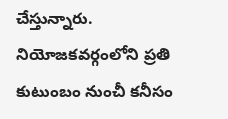చేస్తున్నారు. నియోజకవర్గంలోని ప్రతి కుటుంబం నుంచీ కనీసం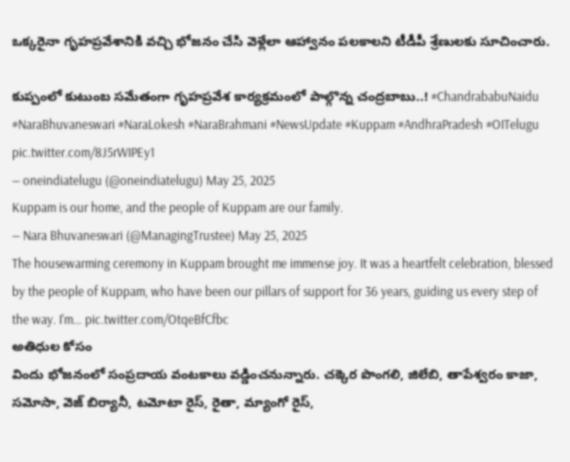ఒక్కరైనా గృహప్రవేశానికి వచ్చి భోజనం చేసి వెళ్లేలా ఆహ్వానం పలకాలని టీడీపీ శ్రేణులకు సూచించారు.

కుప్పంలో కుటుంబ సమేతంగా గృహప్రవేశ కార్యక్రమంలో పాల్గొన్న చంద్రబాబు..! #ChandrababuNaidu #NaraBhuvaneswari #NaraLokesh #NaraBrahmani #NewsUpdate #Kuppam #AndhraPradesh #OITelugu pic.twitter.com/8J5rWIPEy1
— oneindiatelugu (@oneindiatelugu) May 25, 2025
Kuppam is our home, and the people of Kuppam are our family.
— Nara Bhuvaneswari (@ManagingTrustee) May 25, 2025
The housewarming ceremony in Kuppam brought me immense joy. It was a heartfelt celebration, blessed by the people of Kuppam, who have been our pillars of support for 36 years, guiding us every step of the way. I'm… pic.twitter.com/OtqeBfCfbc
అతిధుల కోసం
విందు భోజనంలో సంప్రదాయ వంటకాలు వడ్డించనున్నారు. చక్కెర పొంగలి, జిలేబి, తాపేశ్వరం కాజా, సమోసా, వెజ్ బిర్యానీ, టమోటా రైస్, రైతా, మ్యాంగో రైస్,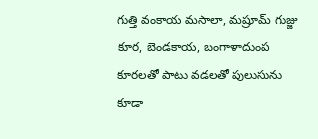గుత్తి వంకాయ మసాలా, మష్రూమ్ గుజ్జు కూర, బెండకాయ, బంగాళాదుంప కూరలతో పాటు వడలతో పులుసును కూడా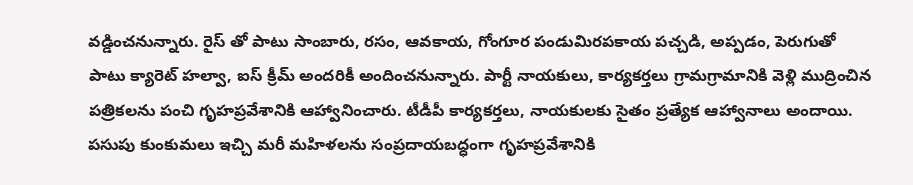వడ్డించనున్నారు. రైస్ తో పాటు సాంబారు, రసం, ఆవకాయ, గోంగూర పండుమిరపకాయ పచ్చడి, అప్పడం, పెరుగుతో పాటు క్యారెట్ హల్వా, ఐస్ క్రీమ్ అందరికీ అందించనున్నారు. పార్టీ నాయకులు, కార్యకర్తలు గ్రామగ్రామానికి వెళ్లి ముద్రించిన పత్రికలను పంచి గృహప్రవేశానికి ఆహ్వానించారు. టీడీపీ కార్యకర్తలు, నాయకులకు సైతం ప్రత్యేక ఆహ్వానాలు అందాయి. పసుపు కుంకుమలు ఇచ్చి మరీ మహిళలను సంప్రదాయబద్ధంగా గృహప్రవేశానికి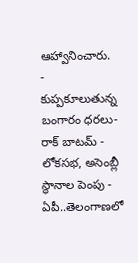ఆహ్వానించారు.
-
కుప్పకూలుతున్న బంగారం ధరలు- రాక్ బాటమ్ -
లోకసభ, అసెంబ్లీ స్థానాల పెంపు - ఏపీ..తెలంగాణలో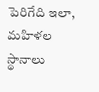పెరిగేది ఇలా, మహిళల స్థానాలు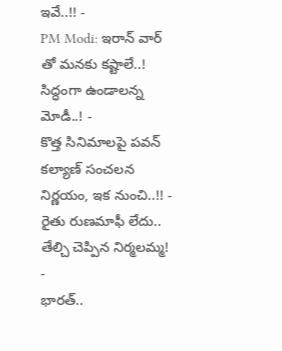ఇవే..!! -
PM Modi: ఇరాన్ వార్ తో మనకు కష్టాలే..! సిద్ధంగా ఉండాలన్న మోడీ..! -
కొత్త సినిమాలపై పవన్ కల్యాణ్ సంచలన నిర్ణయం, ఇక నుంచి..!! -
రైతు రుణమాఫీ లేదు.. తేల్చి చెప్పిన నిర్మలమ్మ! -
భారత్..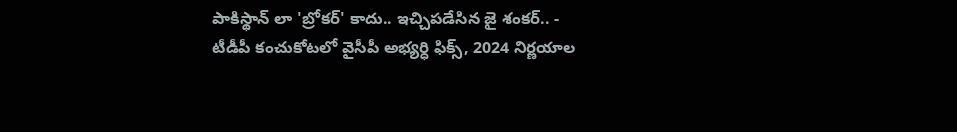పాకిస్థాన్ లా 'బ్రోకర్' కాదు.. ఇచ్చిపడేసిన జై శంకర్.. -
టీడీపీ కంచుకోటలో వైసీపీ అభ్యర్ధి ఫిక్స్, 2024 నిర్ణయాల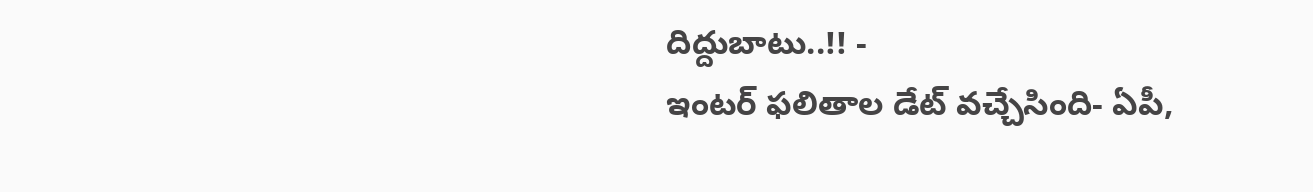దిద్దుబాటు..!! -
ఇంటర్ ఫలితాల డేట్ వచ్చేసింది- ఏపీ,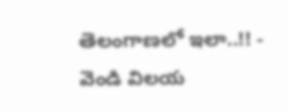తెలంగాణలో ఇలా..!! -
వెండి విలయ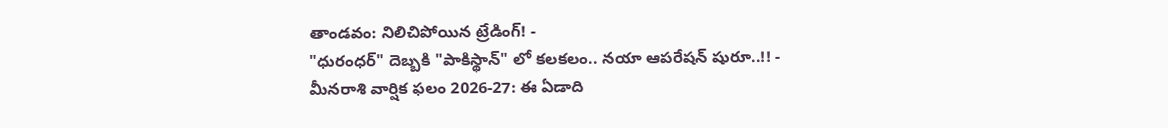తాండవం: నిలిచిపోయిన ట్రేడింగ్! -
"ధురంధర్" దెబ్బకి "పాకిస్థాన్" లో కలకలం.. నయా ఆపరేషన్ షురూ..!! -
మీనరాశి వార్షిక ఫలం 2026-27: ఈ ఏడాది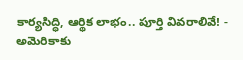కార్యసిద్ధి, ఆర్థిక లాభం.. పూర్తి వివరాలివే! -
అమెరికాకు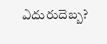ఎదురుదెబ్బ?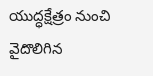యుద్ధక్షేత్రం నుంచి వైదొలిగిన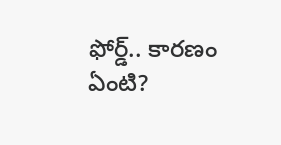ఫోర్డ్.. కారణం ఏంటి?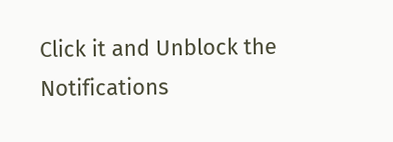Click it and Unblock the Notifications